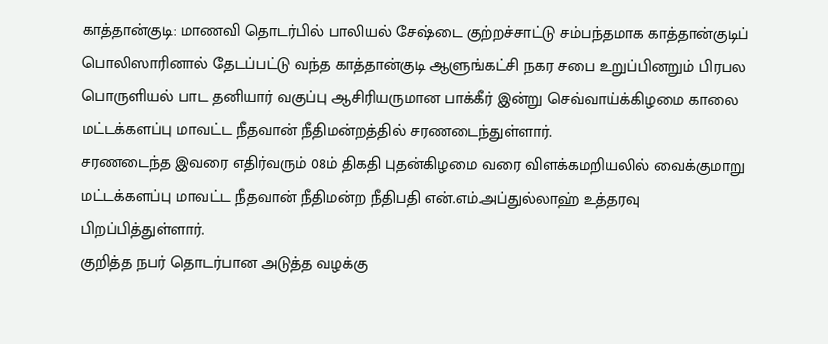காத்தான்குடி: மாணவி தொடர்பில் பாலியல் சேஷ்டை குற்றச்சாட்டு சம்பந்தமாக காத்தான்குடிப் பொலிஸாரினால் தேடப்பட்டு வந்த காத்தான்குடி ஆளுங்கட்சி நகர சபை உறுப்பினறும் பிரபல பொருளியல் பாட தனியார் வகுப்பு ஆசிரியருமான பாக்கீர் இன்று செவ்வாய்க்கிழமை காலை மட்டக்களப்பு மாவட்ட நீதவான் நீதிமன்றத்தில் சரணடைந்துள்ளார்.
சரணடைந்த இவரை எதிர்வரும் 08ம் திகதி புதன்கிழமை வரை விளக்கமறியலில் வைக்குமாறு மட்டக்களப்பு மாவட்ட நீதவான் நீதிமன்ற நீதிபதி என்.எம்.அப்துல்லாஹ் உத்தரவு பிறப்பித்துள்ளார்.
குறித்த நபர் தொடர்பான அடுத்த வழக்கு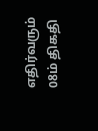எதிர்வரும் 08ம் திகதி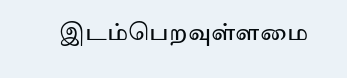இடம்பெறவுள்ளமை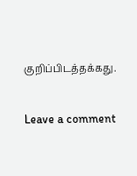குறிப்பிடத்தக்கது.

Leave a comment